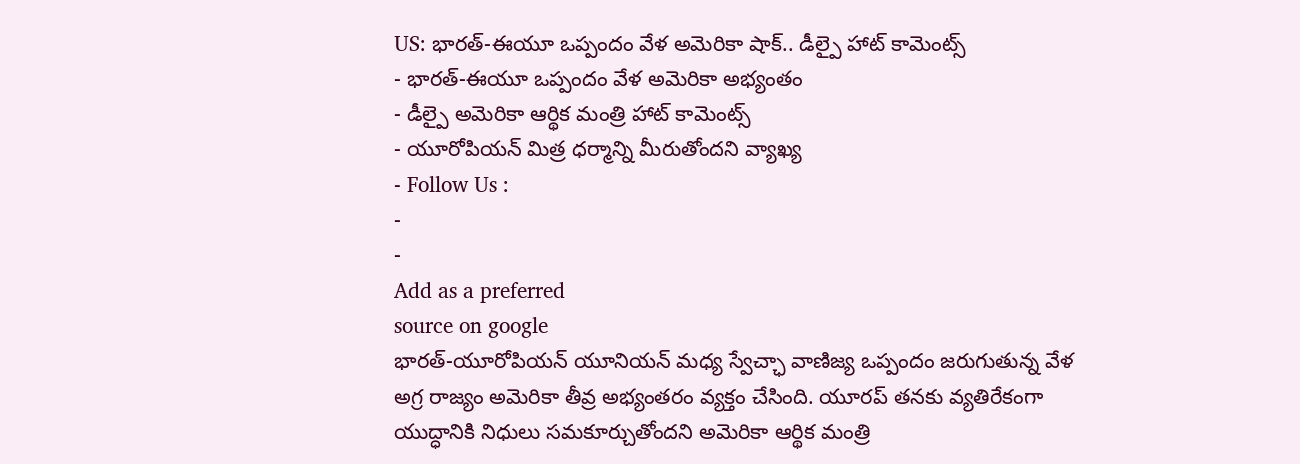US: భారత్-ఈయూ ఒప్పందం వేళ అమెరికా షాక్.. డీల్పై హాట్ కామెంట్స్
- భారత్-ఈయూ ఒప్పందం వేళ అమెరికా అభ్యంతం
- డీల్పై అమెరికా ఆర్థిక మంత్రి హాట్ కామెంట్స్
- యూరోపియన్ మిత్ర ధర్మాన్ని మీరుతోందని వ్యాఖ్య
- Follow Us :
-
-
Add as a preferred
source on google
భారత్-యూరోపియన్ యూనియన్ మధ్య స్వేచ్ఛా వాణిజ్య ఒప్పందం జరుగుతున్న వేళ అగ్ర రాజ్యం అమెరికా తీవ్ర అభ్యంతరం వ్యక్తం చేసింది. యూరప్ తనకు వ్యతిరేకంగా యుద్ధానికి నిధులు సమకూర్చుతోందని అమెరికా ఆర్థిక మంత్రి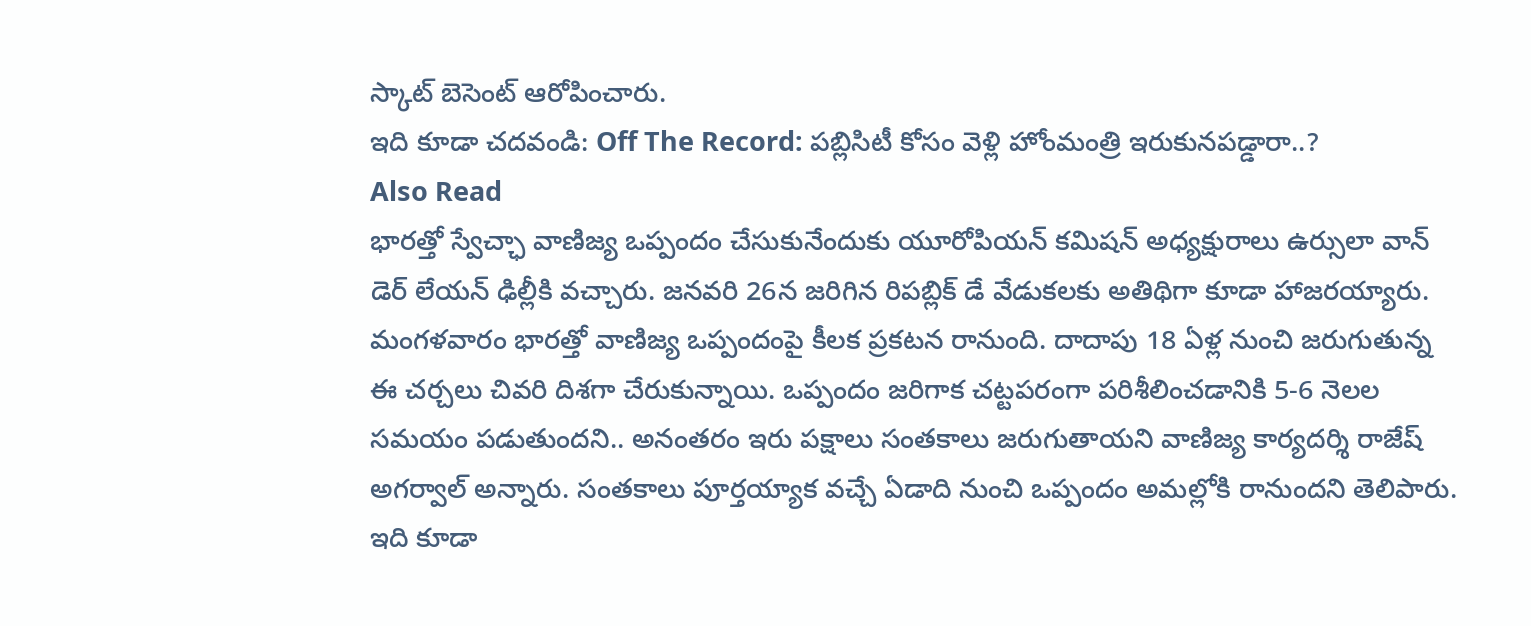స్కాట్ బెసెంట్ ఆరోపించారు.
ఇది కూడా చదవండి: Off The Record: పబ్లిసిటీ కోసం వెళ్లి హోంమంత్రి ఇరుకునపడ్డారా..?
Also Read
భారత్తో స్వేచ్ఛా వాణిజ్య ఒప్పందం చేసుకునేందుకు యూరోపియన్ కమిషన్ అధ్యక్షురాలు ఉర్సులా వాన్ డెర్ లేయన్ ఢిల్లీకి వచ్చారు. జనవరి 26న జరిగిన రిపబ్లిక్ డే వేడుకలకు అతిథిగా కూడా హాజరయ్యారు. మంగళవారం భారత్తో వాణిజ్య ఒప్పందంపై కీలక ప్రకటన రానుంది. దాదాపు 18 ఏళ్ల నుంచి జరుగుతున్న ఈ చర్చలు చివరి దిశగా చేరుకున్నాయి. ఒప్పందం జరిగాక చట్టపరంగా పరిశీలించడానికి 5-6 నెలల సమయం పడుతుందని.. అనంతరం ఇరు పక్షాలు సంతకాలు జరుగుతాయని వాణిజ్య కార్యదర్శి రాజేష్ అగర్వాల్ అన్నారు. సంతకాలు పూర్తయ్యాక వచ్చే ఏడాది నుంచి ఒప్పందం అమల్లోకి రానుందని తెలిపారు.
ఇది కూడా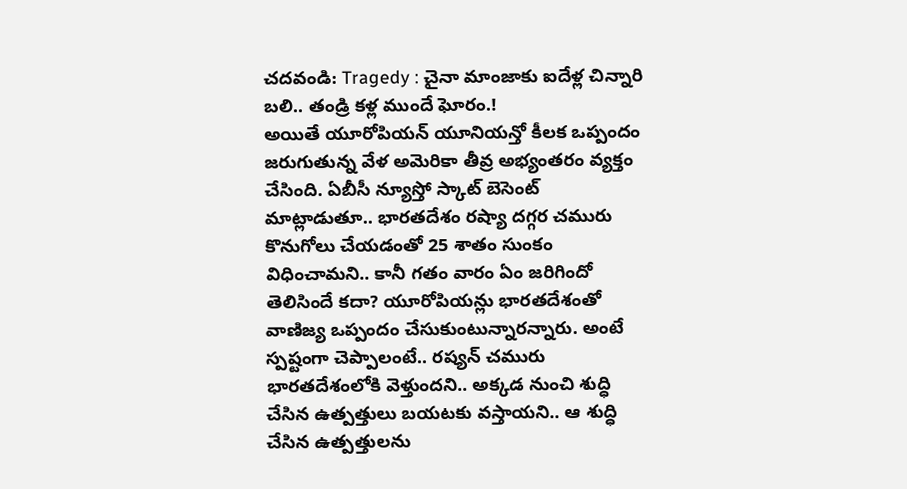చదవండి: Tragedy : చైనా మాంజాకు ఐదేళ్ల చిన్నారి బలి.. తండ్రి కళ్ల ముందే ఘోరం.!
అయితే యూరోపియన్ యూనియన్తో కీలక ఒప్పందం జరుగుతున్న వేళ అమెరికా తీవ్ర అభ్యంతరం వ్యక్తం చేసింది. ఏబీసీ న్యూస్తో స్కాట్ బెసెంట్ మాట్లాడుతూ.. భారతదేశం రష్యా దగ్గర చమురు కొనుగోలు చేయడంతో 25 శాతం సుంకం విధించామని.. కానీ గతం వారం ఏం జరిగిందో తెలిసిందే కదా? యూరోపియన్లు భారతదేశంతో వాణిజ్య ఒప్పందం చేసుకుంటున్నారన్నారు. అంటే స్పష్టంగా చెప్పాలంటే.. రష్యన్ చమురు భారతదేశంలోకి వెళ్తుందని.. అక్కడ నుంచి శుద్ధి చేసిన ఉత్పత్తులు బయటకు వస్తాయని.. ఆ శుద్ధి చేసిన ఉత్పత్తులను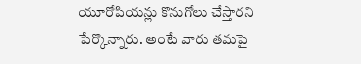యూరోపియన్లు కొనుగోలు చేస్తారని పేర్కొన్నారు. అంటే వారు తమపై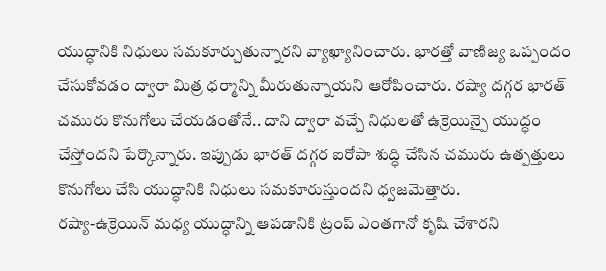యుద్ధానికి నిధులు సమకూర్చుతున్నారని వ్యాఖ్యానించారు. భారత్తో వాణిజ్య ఒప్పందం చేసుకోవడం ద్వారా మిత్ర ధర్మాన్ని మీరుతున్నాయని ఆరోపించారు. రష్యా దగ్గర భారత్ చమురు కొనుగోలు చేయడంతోనే.. దాని ద్వారా వచ్చే నిధులతో ఉక్రెయిన్పై యుద్ధం చేస్తోందని పేర్కొన్నారు. ఇప్పుడు భారత్ దగ్గర ఐరోపా శుద్ధి చేసిన చమురు ఉత్పత్తులు కొనుగోలు చేసి యుద్ధానికి నిధులు సమకూరుస్తుందని ధ్వజమెత్తారు.
రష్యా-ఉక్రెయిన్ మధ్య యుద్ధాన్ని ఆపడానికి ట్రంప్ ఎంతగానో కృషి చేశారని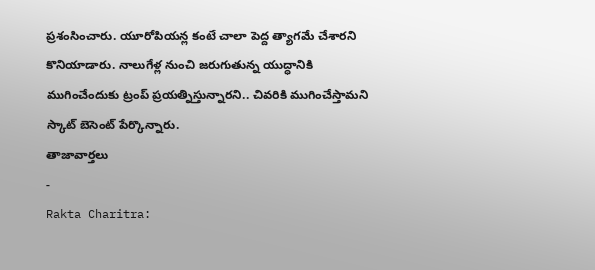ప్రశంసించారు. యూరోపియన్ల కంటే చాలా పెద్ద త్యాగమే చేశారని కొనియాడారు. నాలుగేళ్ల నుంచి జరుగుతున్న యుద్ధానికి ముగించేందుకు ట్రంప్ ప్రయత్నిస్తున్నారని.. చివరికి ముగించేస్తామని స్కాట్ బెసెంట్ పేర్కొన్నారు.
తాజావార్తలు
-
Rakta Charitra: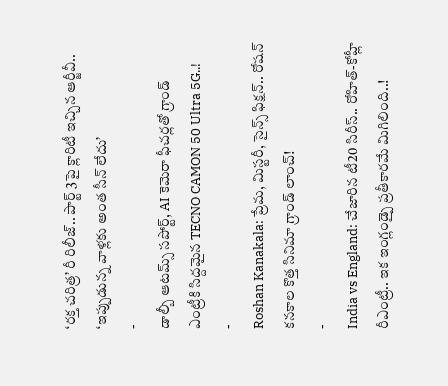‘రక్త చరిత్ర’ రీ రిలీజ్.. పార్ట్ 3పై క్లారిటీ ఇచ్చిన ఆర్జీవీ.. ‘ఇప్పుడున్న వాళ్లకు అంత సీన్ లేదు’
-
డాల్బీ ఆటమ్స్ సపోర్ట్, AI కెమెరా ఫీచర్లతో గ్రాండ్ ఎంట్రీకి సిద్దమైన TECNO CAMON 50 Ultra 5G..!
-
Roshan Kanakala: ప్రేమ, మిస్టరీ, సైన్స్ ఫిక్షన్.. రోషన్ కనకాల కొత్త సినిమా గ్రాండ్ లాంచ్!
-
India vs England: చేజారిన టీ20 సిరీస్.. రోహిత్-కోహ్లీ రీఎంట్రీ.. ఇక ఇంగ్లండ్పై ప్రతీకారమే మిగిలింది..!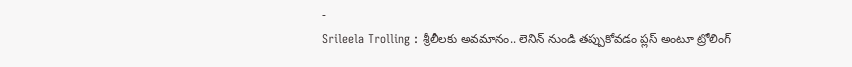-
Srileela Trolling : శ్రీలీలకు అవమానం.. లెనిన్ నుండి తప్పుకోవడం ప్లస్ అంటూ ట్రోలింగ్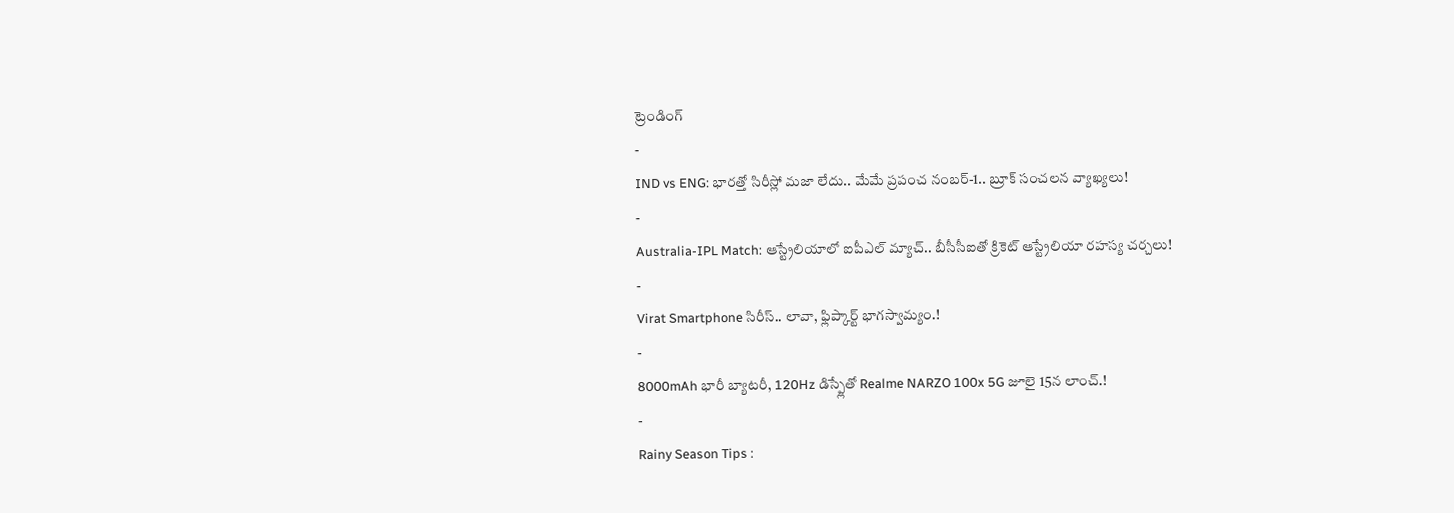ట్రెండింగ్
-
IND vs ENG: భారత్తో సిరీస్లో మజా లేదు.. మేమే ప్రపంచ నంబర్-1.. బ్రూక్ సంచలన వ్యాఖ్యలు!
-
Australia-IPL Match: ఆస్ట్రేలియాలో ఐపీఎల్ మ్యాచ్.. బీసీసీఐతో క్రికెట్ ఆస్ట్రేలియా రహస్య చర్చలు!
-
Virat Smartphone సిరీస్.. లావా, ఫ్లిప్కార్ట్ భాగస్వామ్యం.!
-
8000mAh భారీ బ్యాటరీ, 120Hz డిస్ప్లేతో Realme NARZO 100x 5G జూలై 15న లాంచ్.!
-
Rainy Season Tips :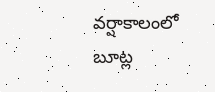వర్షాకాలంలో బూట్ల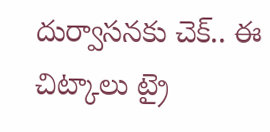దుర్వాసనకు చెక్.. ఈ చిట్కాలు ట్రై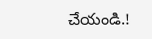చేయండి.!